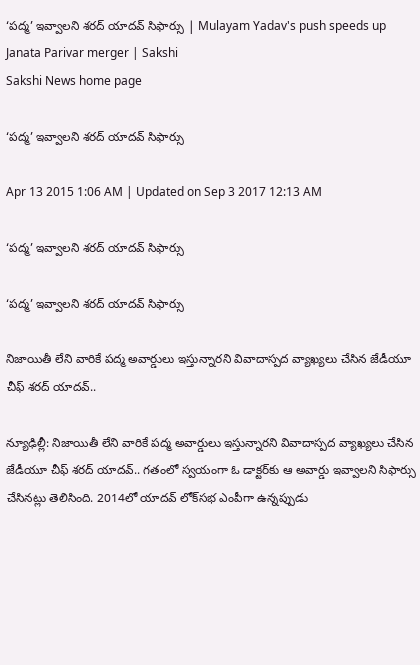‘పద్మ’ ఇవ్వాలని శరద్ యాదవ్ సిఫార్సు | Mulayam Yadav's push speeds up Janata Parivar merger | Sakshi
Sakshi News home page

‘పద్మ’ ఇవ్వాలని శరద్ యాదవ్ సిఫార్సు

Apr 13 2015 1:06 AM | Updated on Sep 3 2017 12:13 AM

‘పద్మ’ ఇవ్వాలని శరద్ యాదవ్ సిఫార్సు

‘పద్మ’ ఇవ్వాలని శరద్ యాదవ్ సిఫార్సు

నిజాయితీ లేని వారికే పద్మ అవార్డులు ఇస్తున్నారని వివాదాస్పద వ్యాఖ్యలు చేసిన జేడీయూ చీఫ్ శరద్ యాదవ్..

న్యూఢిల్లీ: నిజాయితీ లేని వారికే పద్మ అవార్డులు ఇస్తున్నారని వివాదాస్పద వ్యాఖ్యలు చేసిన జేడీయూ చీఫ్ శరద్ యాదవ్.. గతంలో స్వయంగా ఓ డాక్టర్‌కు ఆ అవార్డు ఇవ్వాలని సిఫార్సు చేసినట్లు తెలిసింది. 2014లో యాదవ్ లోక్‌సభ ఎంపీగా ఉన్నప్పుడు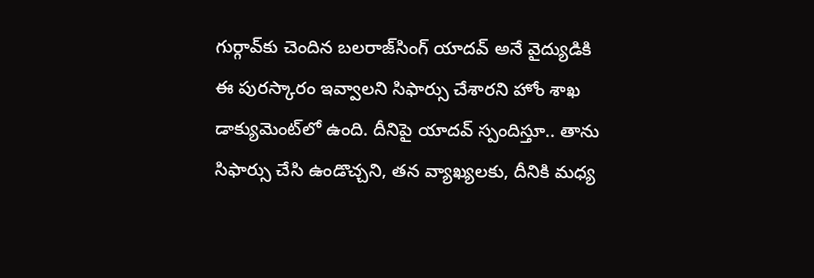గుర్గావ్‌కు చెందిన బలరాజ్‌సింగ్ యాదవ్ అనే వైద్యుడికి ఈ పురస్కారం ఇవ్వాలని సిఫార్సు చేశారని హోం శాఖ డాక్యుమెంట్‌లో ఉంది. దీనిపై యాదవ్ స్పందిస్తూ.. తాను సిఫార్సు చేసి ఉండొచ్చని, తన వ్యాఖ్యలకు, దీనికి మధ్య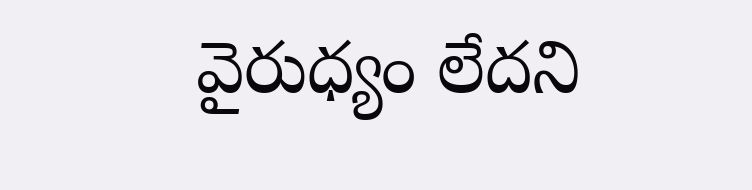వైరుధ్యం లేదని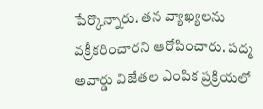పేర్కొన్నారు. తన వ్యాఖ్యలను వక్రీకరించారని ఆరోపించారు. పద్మ అవార్డు విజేతల ఎంపిక ప్రక్రియలో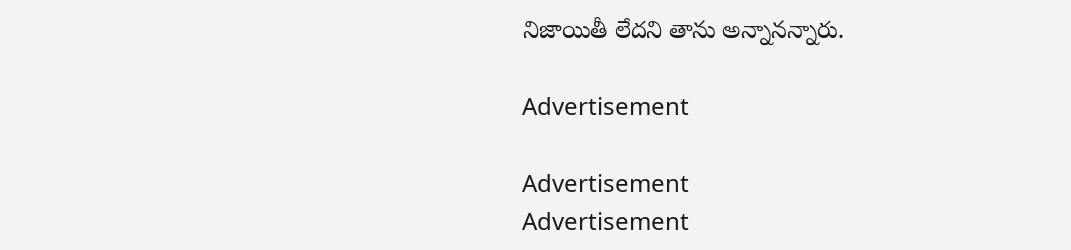నిజాయితీ లేదని తాను అన్నానన్నారు.

Advertisement

Advertisement
Advertisement